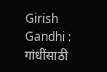Girish Gandhi : गांधींसाठी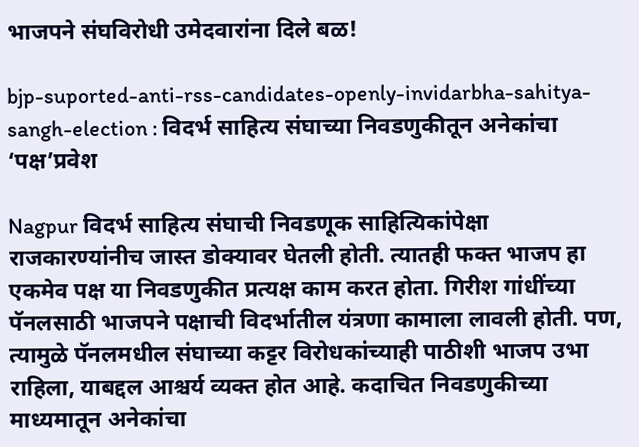भाजपने संघविरोधी उमेदवारांना दिले बळ!

bjp-suported-anti-rss-candidates-openly-invidarbha-sahitya-sangh-election : विदर्भ साहित्य संघाच्या निवडणुकीतून अनेकांचा ‘पक्ष’प्रवेश

Nagpur विदर्भ साहित्य संघाची निवडणूक साहित्यिकांपेक्षा राजकारण्यांनीच जास्त डोक्यावर घेतली होती. त्यातही फक्त भाजप हा एकमेव पक्ष या निवडणुकीत प्रत्यक्ष काम करत होता. गिरीश गांधींच्या पॅनलसाठी भाजपने पक्षाची विदर्भातील यंत्रणा कामाला लावली होती. पण, त्यामुळे पॅनलमधील संघाच्या कट्टर विरोधकांच्याही पाठीशी भाजप उभा राहिला, याबद्दल आश्चर्य व्यक्त होत आहे. कदाचित निवडणुकीच्या माध्यमातून अनेकांचा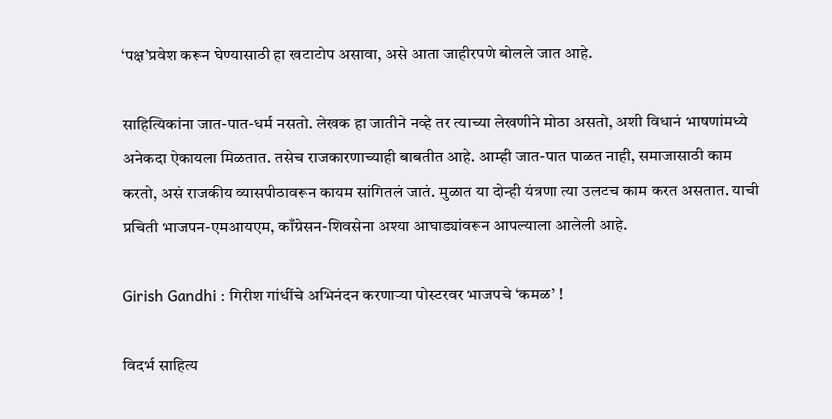‘पक्ष’प्रवेश करून घेण्यासाठी हा खटाटोप असावा, असे आता जाहीरपणे बोलले जात आहे.

साहित्यिकांना जात-पात-धर्म नसतो. लेखक हा जातीने नव्हे तर त्याच्या लेखणीने मोठा असतो, अशी विधानं भाषणांमध्ये अनेकदा ऐकायला मिळतात. तसेच राजकारणाच्याही बाबतीत आहे. आम्ही जात-पात पाळत नाही, समाजासाठी काम करतो, असं राजकीय व्यासपीठावरून कायम सांगितलं जातं. मुळात या दोन्ही यंत्रणा त्या उलटच काम करत असतात. याची प्रचिती भाजपन-एमआयएम, काँग्रेसन-शिवसेना अश्या आघाड्यांवरून आपल्याला आलेली आहे.

Girish Gandhi : गिरीश गांधींचे अभिनंदन करणाऱ्या पोस्टरवर भाजपचे ‘कमळ’ !

विदर्भ साहित्य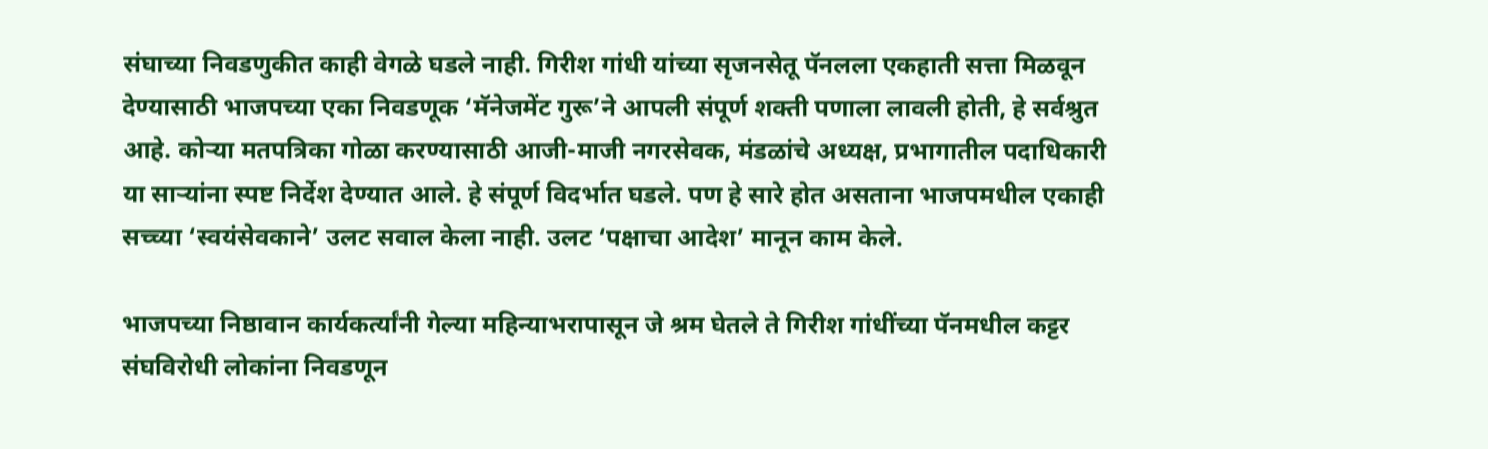संघाच्या निवडणुकीत काही वेगळे घडले नाही. गिरीश गांधी यांच्या सृजनसेतू पॅनलला एकहाती सत्ता मिळवून देण्यासाठी भाजपच्या एका निवडणूक ‘मॅनेजमेंट गुरू’ने आपली संपूर्ण शक्ती पणाला लावली होती, हे सर्वश्रुत आहे. कोऱ्या मतपत्रिका गोळा करण्यासाठी आजी-माजी नगरसेवक, मंडळांचे अध्यक्ष, प्रभागातील पदाधिकारी या साऱ्यांना स्पष्ट निर्देश देण्यात आले. हे संपूर्ण विदर्भात घडले. पण हे सारे होत असताना भाजपमधील एकाही सच्च्या ‘स्वयंसेवकाने’ उलट सवाल केला नाही. उलट ‘पक्षाचा आदेश’ मानून काम केले.

भाजपच्या निष्ठावान कार्यकर्त्यांनी गेल्या महिन्याभरापासून जे श्रम घेतले ते गिरीश गांधींच्या पॅनमधील कट्टर संघविरोधी लोकांना निवडणून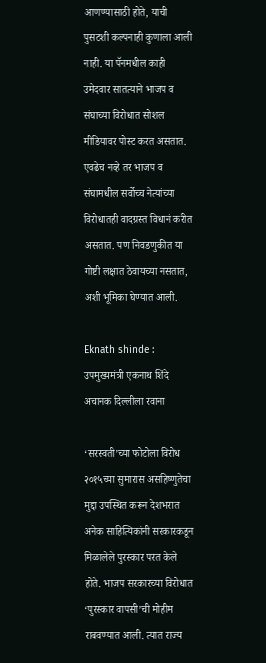आणण्यासाठी होते, याची पुसटशी कल्पनाही कुणाला आली नाही. या पॅनमधील काही उमेदवार सातत्याने भाजप व संघाच्या विरोधात सोशल मीडियावर पोस्ट करत असतात. एवढेच नव्हे तर भाजप व संघामधील सर्वोच्च नेत्यांच्या विरोधातही वादग्रस्त विधानं करीत असतात. पण निवडणुकीत या गोष्टी लक्षात ठेवायच्या नसतात, अशी भूमिका घेण्यात आली.

Eknath shinde : उपमुख्यमंत्री एकनाथ शिंदे अचानक दिल्लीला रवाना

‘सरस्वती’च्या फोटोला विरोध
२०१५च्या सुमारास असहिष्णुतेचा मुद्दा उपस्थित करून देशभरात अनेक साहित्यिकांनी सरकारकडून मिळालेले पुरस्कार परत केले होते. भाजप सरकारच्या विरोधात ‘पुरस्कार वापसी’ची मोहीम राबवण्यात आली. त्यात राज्य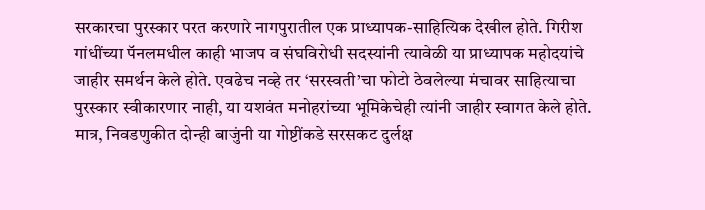सरकारचा पुरस्कार परत करणारे नागपुरातील एक प्राध्यापक-साहित्यिक देखील होते. गिरीश गांधींच्या पॅनलमधील काही भाजप व संघविरोधी सदस्यांनी त्यावेळी या प्राध्यापक महोदयांचे जाहीर समर्थन केले होते. एवढेच नव्हे तर ‘सरस्वती’चा फोटो ठेवलेल्या मंचावर साहित्याचा पुरस्कार स्वीकारणार नाही, या यशवंत मनोहरांच्या भूमिकेचेही त्यांनी जाहीर स्वागत केले होते. मात्र, निवडणुकीत दोन्ही बाजुंनी या गोष्टींकडे सरसकट दुर्लक्ष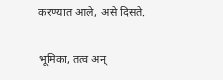करण्यात आले, असे दिसते.

भूमिका, तत्व अन्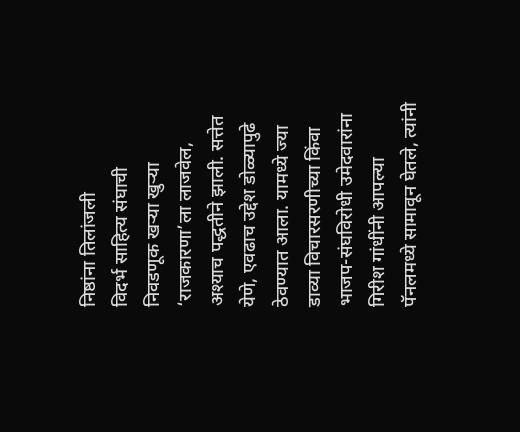निष्ठांना तिलांजली
विदर्भ साहित्य संघाची निवडणूक खऱ्या खुऱ्या ‘राजकारणा’ला लाजवेल, अश्याच पद्धतीने झाली. सत्तेत येणे, एवढाच उद्देश डोळ्यापुढे ठेवण्यात आला. यामध्ये ज्या डाव्या विचारसरणीच्या किंवा भाजप-संघविरोधी उमेदवारांना गिरीश गांधींनी आपल्या पॅनलमध्ये सामावून घेतले, त्यांनी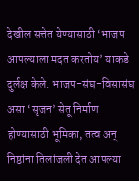देखील सत्तेत येण्यासाठी ‘भाजप आपल्याला मदत करतोय’ याकडे दुर्लक्ष केले. भाजप-संघ-विसासंघ असा ‘सृजन’ सेतू निर्माण होण्यासाठी भूमिका, तत्व अन् निष्ठांना तिलांजली देत आपल्या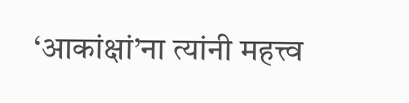‘आकांक्षां’ना त्यांनी महत्त्व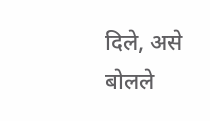दिले, असे बोलले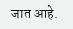जात आहे.